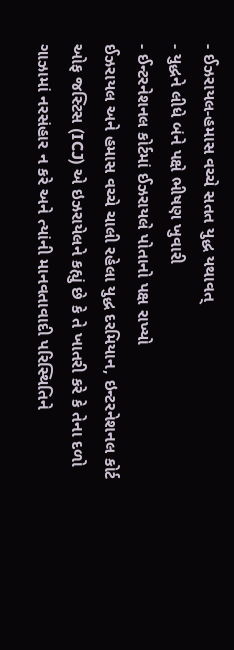- ઈઝરાયલ-હમાસ વચ્ચે સતત યુદ્ધ યથાવત્
- યુદ્ધને લીધે બંને પક્ષે ભીષણ ખુવારી
- ઈન્ટરનેશનલ કોર્ટમાં ઈઝરાયલે પોતાનો પક્ષ રાખ્યો
ઈઝરાયલ અને હમાસ વચ્ચે ચાલી રહેલા યુદ્ધ દરમિયાન, ઇન્ટરનેશનલ કોર્ટ ઓફ જસ્ટિસ (ICJ) એ ઇઝરાયેલને કહ્યું છે કે તે ખાતરી કરે કે તેના દળો ગાઝામાં નરસંહાર ન કરે અને ત્યાંની માનવતાવાદી પરિસ્થિતિને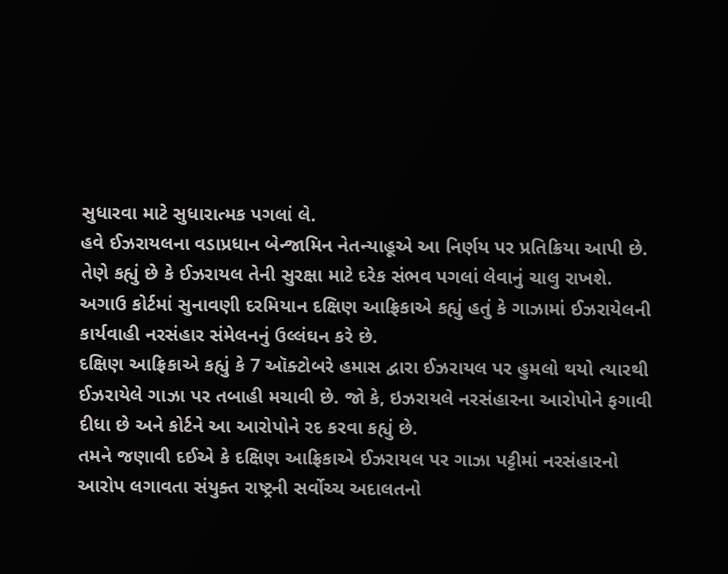સુધારવા માટે સુધારાત્મક પગલાં લે.
હવે ઈઝરાયલના વડાપ્રધાન બેન્જામિન નેતન્યાહૂએ આ નિર્ણય પર પ્રતિક્રિયા આપી છે. તેણે કહ્યું છે કે ઈઝરાયલ તેની સુરક્ષા માટે દરેક સંભવ પગલાં લેવાનું ચાલુ રાખશે. અગાઉ કોર્ટમાં સુનાવણી દરમિયાન દક્ષિણ આફ્રિકાએ કહ્યું હતું કે ગાઝામાં ઈઝરાયેલની કાર્યવાહી નરસંહાર સંમેલનનું ઉલ્લંઘન કરે છે.
દક્ષિણ આફ્રિકાએ કહ્યું કે 7 ઑક્ટોબરે હમાસ દ્વારા ઈઝરાયલ પર હુમલો થયો ત્યારથી ઈઝરાયેલે ગાઝા પર તબાહી મચાવી છે. જો કે, ઇઝરાયલે નરસંહારના આરોપોને ફગાવી દીધા છે અને કોર્ટને આ આરોપોને રદ કરવા કહ્યું છે.
તમને જણાવી દઈએ કે દક્ષિણ આફ્રિકાએ ઈઝરાયલ પર ગાઝા પટ્ટીમાં નરસંહારનો આરોપ લગાવતા સંયુક્ત રાષ્ટ્રની સર્વોચ્ચ અદાલતનો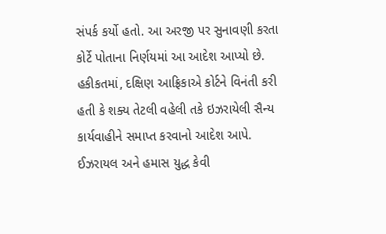સંપર્ક કર્યો હતો. આ અરજી પર સુનાવણી કરતા કોર્ટે પોતાના નિર્ણયમાં આ આદેશ આપ્યો છે. હકીકતમાં, દક્ષિણ આફ્રિકાએ કોર્ટને વિનંતી કરી હતી કે શક્ય તેટલી વહેલી તકે ઇઝરાયેલી સૈન્ય કાર્યવાહીને સમાપ્ત કરવાનો આદેશ આપે.
ઈઝરાયલ અને હમાસ યુદ્ધ કેવી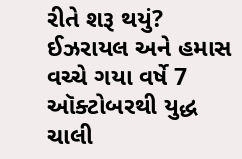રીતે શરૂ થયું?
ઈઝરાયલ અને હમાસ વચ્ચે ગયા વર્ષે 7 ઑક્ટોબરથી યુદ્ધ ચાલી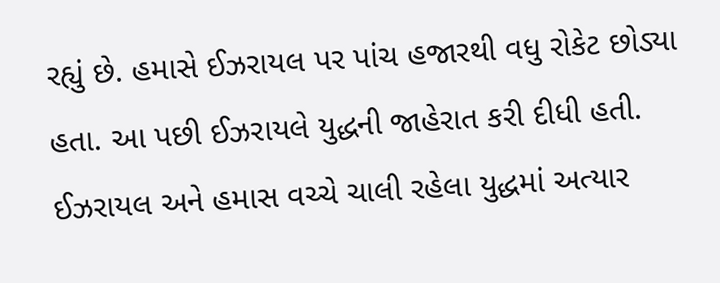રહ્યું છે. હમાસે ઈઝરાયલ પર પાંચ હજારથી વધુ રોકેટ છોડ્યા હતા. આ પછી ઈઝરાયલે યુદ્ધની જાહેરાત કરી દીધી હતી. ઈઝરાયલ અને હમાસ વચ્ચે ચાલી રહેલા યુદ્ધમાં અત્યાર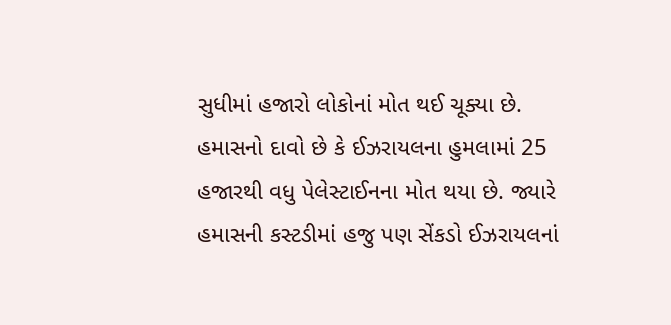સુધીમાં હજારો લોકોનાં મોત થઈ ચૂક્યા છે. હમાસનો દાવો છે કે ઈઝરાયલના હુમલામાં 25 હજારથી વધુ પેલેસ્ટાઈનના મોત થયા છે. જ્યારે હમાસની કસ્ટડીમાં હજુ પણ સેંકડો ઈઝરાયલનાં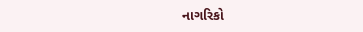નાગરિકો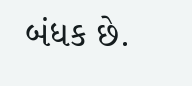બંધક છે.